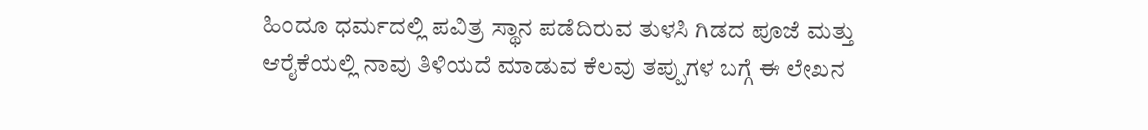ಹಿಂದೂ ಧರ್ಮದಲ್ಲಿ ಪವಿತ್ರ ಸ್ಥಾನ ಪಡೆದಿರುವ ತುಳಸಿ ಗಿಡದ ಪೂಜೆ ಮತ್ತು ಆರೈಕೆಯಲ್ಲಿ ನಾವು ತಿಳಿಯದೆ ಮಾಡುವ ಕೆಲವು ತಪ್ಪುಗಳ ಬಗ್ಗೆ ಈ ಲೇಖನ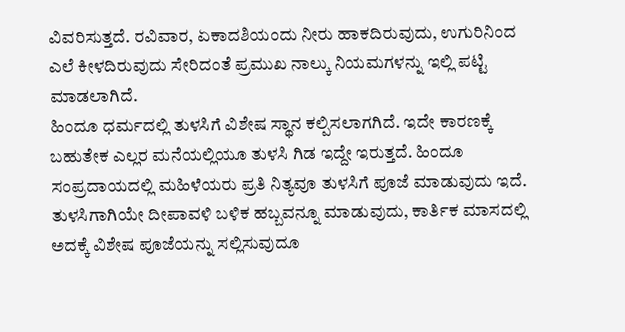ವಿವರಿಸುತ್ತದೆ. ರವಿವಾರ, ಏಕಾದಶಿಯಂದು ನೀರು ಹಾಕದಿರುವುದು, ಉಗುರಿನಿಂದ ಎಲೆ ಕೀಳದಿರುವುದು ಸೇರಿದಂತೆ ಪ್ರಮುಖ ನಾಲ್ಕು ನಿಯಮಗಳನ್ನು ಇಲ್ಲಿ ಪಟ್ಟಿ ಮಾಡಲಾಗಿದೆ.
ಹಿಂದೂ ಧರ್ಮದಲ್ಲಿ ತುಳಸಿಗೆ ವಿಶೇಷ ಸ್ಥಾನ ಕಲ್ಪಿಸಲಾಗಗಿದೆ. ಇದೇ ಕಾರಣಕ್ಕೆ ಬಹುತೇಕ ಎಲ್ಲರ ಮನೆಯಲ್ಲಿಯೂ ತುಳಸಿ ಗಿಡ ಇದ್ದೇ ಇರುತ್ತದೆ. ಹಿಂದೂ ಸಂಪ್ರದಾಯದಲ್ಲಿ ಮಹಿಳೆಯರು ಪ್ರತಿ ನಿತ್ಯವೂ ತುಳಸಿಗೆ ಪೂಜೆ ಮಾಡುವುದು ಇದೆ. ತುಳಸಿಗಾಗಿಯೇ ದೀಪಾವಳಿ ಬಳಿಕ ಹಬ್ಬವನ್ನೂ ಮಾಡುವುದು, ಕಾರ್ತಿಕ ಮಾಸದಲ್ಲಿ ಅದಕ್ಕೆ ವಿಶೇಷ ಪೂಜೆಯನ್ನು ಸಲ್ಲಿಸುವುದೂ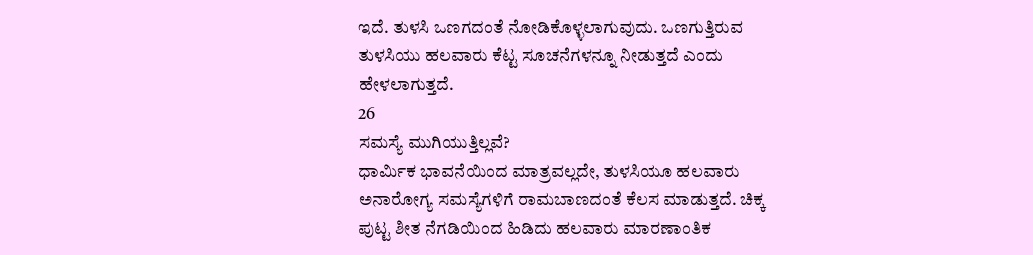ಇದೆ. ತುಳಸಿ ಒಣಗದಂತೆ ನೋಡಿಕೊಳ್ಳಲಾಗುವುದು. ಒಣಗುತ್ತಿರುವ ತುಳಸಿಯು ಹಲವಾರು ಕೆಟ್ಟ ಸೂಚನೆಗಳನ್ನೂ ನೀಡುತ್ತದೆ ಎಂದು ಹೇಳಲಾಗುತ್ತದೆ.
26
ಸಮಸ್ಯೆ ಮುಗಿಯುತ್ತಿಲ್ಲವೆ?
ಧಾರ್ಮಿಕ ಭಾವನೆಯಿಂದ ಮಾತ್ರವಲ್ಲದೇ, ತುಳಸಿಯೂ ಹಲವಾರು ಅನಾರೋಗ್ಯ ಸಮಸ್ಯೆಗಳಿಗೆ ರಾಮಬಾಣದಂತೆ ಕೆಲಸ ಮಾಡುತ್ತದೆ. ಚಿಕ್ಕ ಪುಟ್ಟ ಶೀತ ನೆಗಡಿಯಿಂದ ಹಿಡಿದು ಹಲವಾರು ಮಾರಣಾಂತಿಕ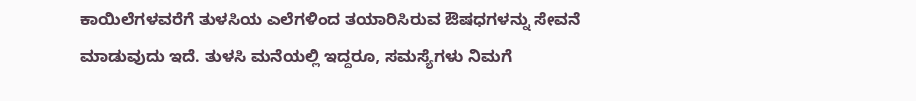ಕಾಯಿಲೆಗಳವರೆಗೆ ತುಳಸಿಯ ಎಲೆಗಳಿಂದ ತಯಾರಿಸಿರುವ ಔಷಧಗಳನ್ನು ಸೇವನೆ ಮಾಡುವುದು ಇದೆ. ತುಳಸಿ ಮನೆಯಲ್ಲಿ ಇದ್ದರೂ, ಸಮಸ್ಯೆಗಳು ನಿಮಗೆ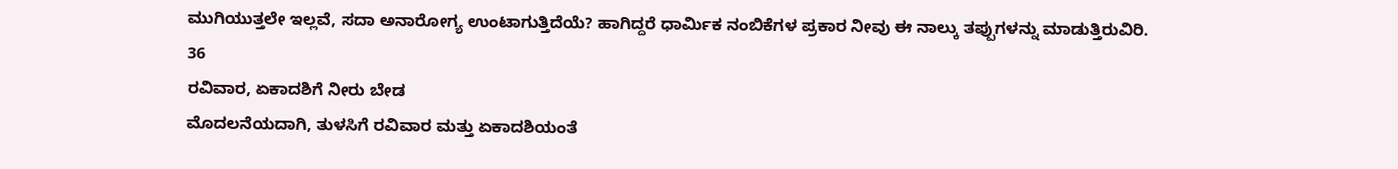ಮುಗಿಯುತ್ತಲೇ ಇಲ್ಲವೆ, ಸದಾ ಅನಾರೋಗ್ಯ ಉಂಟಾಗುತ್ತಿದೆಯೆ? ಹಾಗಿದ್ದರೆ ಧಾರ್ಮಿಕ ನಂಬಿಕೆಗಳ ಪ್ರಕಾರ ನೀವು ಈ ನಾಲ್ಕು ತಪ್ಪುಗಳನ್ನು ಮಾಡುತ್ತಿರುವಿರಿ.
36
ರವಿವಾರ, ಏಕಾದಶಿಗೆ ನೀರು ಬೇಡ
ಮೊದಲನೆಯದಾಗಿ, ತುಳಸಿಗೆ ರವಿವಾರ ಮತ್ತು ಏಕಾದಶಿಯಂತೆ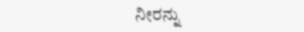ನೀರನ್ನು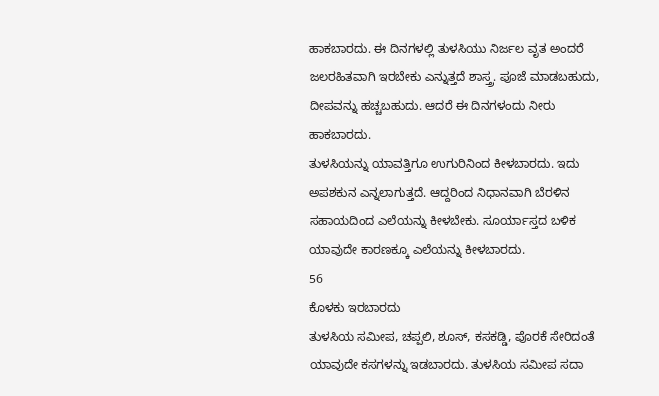ಹಾಕಬಾರದು. ಈ ದಿನಗಳಲ್ಲಿ ತುಳಸಿಯು ನಿರ್ಜಲ ವೃತ ಅಂದರೆ ಜಲರಹಿತವಾಗಿ ಇರಬೇಕು ಎನ್ನುತ್ತದೆ ಶಾಸ್ತ್ರ. ಪೂಜೆ ಮಾಡಬಹುದು, ದೀಪವನ್ನು ಹಚ್ಚಬಹುದು. ಆದರೆ ಈ ದಿನಗಳಂದು ನೀರು ಹಾಕಬಾರದು.
ತುಳಸಿಯನ್ನು ಯಾವತ್ತಿಗೂ ಉಗುರಿನಿಂದ ಕೀಳಬಾರದು. ಇದು ಅಪಶಕುನ ಎನ್ನಲಾಗುತ್ತದೆ. ಆದ್ದರಿಂದ ನಿಧಾನವಾಗಿ ಬೆರಳಿನ ಸಹಾಯದಿಂದ ಎಲೆಯನ್ನು ಕೀಳಬೇಕು. ಸೂರ್ಯಾಸ್ತದ ಬಳಿಕ ಯಾವುದೇ ಕಾರಣಕ್ಕೂ ಎಲೆಯನ್ನು ಕೀಳಬಾರದು.
56
ಕೊಳಕು ಇರಬಾರದು
ತುಳಸಿಯ ಸಮೀಪ, ಚಪ್ಪಲಿ, ಶೂಸ್, ಕಸಕಡ್ಡಿ, ಪೊರಕೆ ಸೇರಿದಂತೆ ಯಾವುದೇ ಕಸಗಳನ್ನು ಇಡಬಾರದು. ತುಳಸಿಯ ಸಮೀಪ ಸದಾ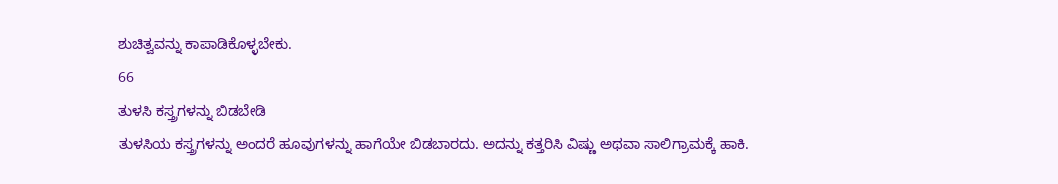ಶುಚಿತ್ವವನ್ನು ಕಾಪಾಡಿಕೊಳ್ಳಬೇಕು.
66
ತುಳಸಿ ಕಸ್ತ್ರಗಳನ್ನು ಬಿಡಬೇಡಿ
ತುಳಸಿಯ ಕಸ್ತ್ರಗಳನ್ನು ಅಂದರೆ ಹೂವುಗಳನ್ನು ಹಾಗೆಯೇ ಬಿಡಬಾರದು. ಅದನ್ನು ಕತ್ತರಿಸಿ ವಿಷ್ಣು ಅಥವಾ ಸಾಲಿಗ್ರಾಮಕ್ಕೆ ಹಾಕಿ.